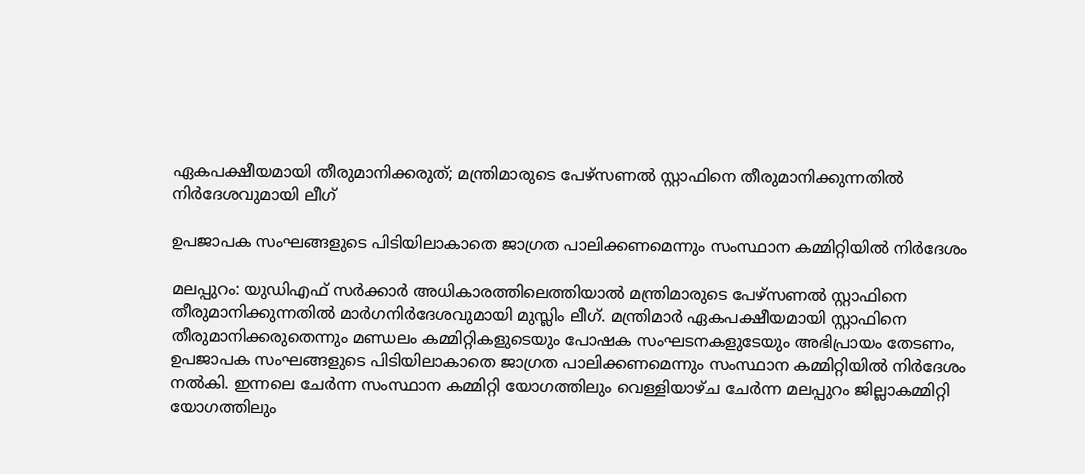ഏകപക്ഷീയമായി തീരുമാനിക്കരുത്; മന്ത്രിമാരുടെ പേഴ്‌സണല്‍ സ്റ്റാഫിനെ തീരുമാനിക്കുന്നതില്‍ നിര്‍ദേശവുമായി ലീഗ്

ഉപജാപക സംഘങ്ങളുടെ പിടിയിലാകാതെ ജാഗ്രത പാലിക്കണമെന്നും സംസ്ഥാന കമ്മിറ്റിയില്‍ നിര്‍ദേശം

മലപ്പുറം: യുഡിഎഫ് സര്‍ക്കാര്‍ അധികാരത്തിലെത്തിയാല്‍ മന്ത്രിമാരുടെ പേഴ്‌സണല്‍ സ്റ്റാഫിനെ തീരുമാനിക്കുന്നതില്‍ മാര്‍ഗനിര്‍ദേശവുമായി മുസ്ലിം ലീഗ്. മന്ത്രിമാര്‍ ഏകപക്ഷീയമായി സ്റ്റാഫിനെ തീരുമാനിക്കരുതെന്നും മണ്ഡലം കമ്മിറ്റികളുടെയും പോഷക സംഘടനകളുടേയും അഭിപ്രായം തേടണം, ഉപജാപക സംഘങ്ങളുടെ പിടിയിലാകാതെ ജാഗ്രത പാലിക്കണമെന്നും സംസ്ഥാന കമ്മിറ്റിയില്‍ നിര്‍ദേശം നല്‍കി. ഇന്നലെ ചേര്‍ന്ന സംസ്ഥാന കമ്മിറ്റി യോഗത്തിലും വെള്ളിയാഴ്ച ചേര്‍ന്ന മലപ്പുറം ജില്ലാകമ്മിറ്റി യോഗത്തിലും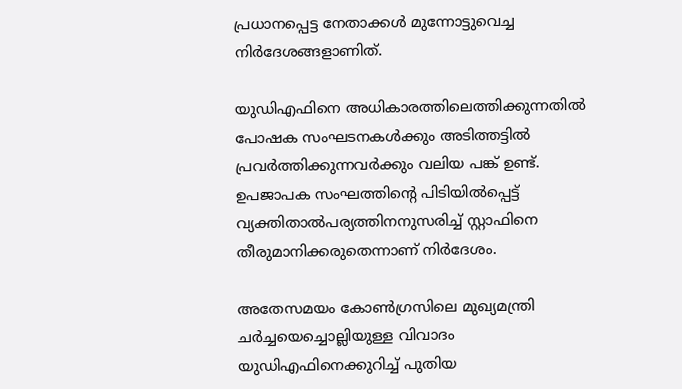പ്രധാനപ്പെട്ട നേതാക്കള്‍ മുന്നോട്ടുവെച്ച നിര്‍ദേശങ്ങളാണിത്.

യുഡിഎഫിനെ അധികാരത്തിലെത്തിക്കുന്നതില്‍ പോഷക സംഘടനകള്‍ക്കും അടിത്തട്ടില്‍ പ്രവര്‍ത്തിക്കുന്നവര്‍ക്കും വലിയ പങ്ക് ഉണ്ട്. ഉപജാപക സംഘത്തിന്റെ പിടിയില്‍പ്പെട്ട് വ്യക്തിതാല്‍പര്യത്തിനനുസരിച്ച് സ്റ്റാഫിനെ തീരുമാനിക്കരുതെന്നാണ് നിര്‍ദേശം.

അതേസമയം കോണ്‍ഗ്രസിലെ മുഖ്യമന്ത്രി ചര്‍ച്ചയെച്ചൊല്ലിയുള്ള വിവാദം യുഡിഎഫിനെക്കുറിച്ച് പുതിയ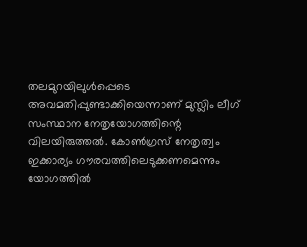തലമുറയിലുള്‍പ്പെടെ അവമതിപ്പുണ്ടാക്കിയെന്നാണ് മുസ്ലിം ലീഗ് സംസ്ഥാന നേതൃയോഗത്തിന്റെ വിലയിരുത്തല്‍. കോണ്‍ഗ്രസ് നേതൃത്വം ഇക്കാര്യം ഗൗരവത്തിലെടുക്കണമെന്നും യോഗത്തില്‍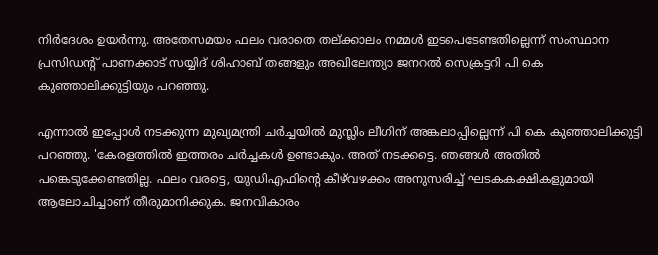നിര്‍ദേശം ഉയര്‍ന്നു. അതേസമയം ഫലം വരാതെ തല്ക്കാലം നമ്മള്‍ ഇടപെടേണ്ടതില്ലെന്ന് സംസ്ഥാന പ്രസിഡന്റ് പാണക്കാട് സയ്യിദ് ശിഹാബ് തങ്ങളും അഖിലേന്ത്യാ ജനറല്‍ സെക്രട്ടറി പി കെ കുഞ്ഞാലിക്കുട്ടിയും പറഞ്ഞു.

എന്നാല്‍ ഇപ്പോള്‍ നടക്കുന്ന മുഖ്യമന്ത്രി ചര്‍ച്ചയില്‍ മുസ്ലിം ലീഗിന് അങ്കലാപ്പില്ലെന്ന് പി കെ കുഞ്ഞാലിക്കുട്ടി പറഞ്ഞു. 'കേരളത്തില്‍ ഇത്തരം ചര്‍ച്ചകള്‍ ഉണ്ടാകും. അത് നടക്കട്ടെ. ഞങ്ങള്‍ അതില്‍ പങ്കെടുക്കേണ്ടതില്ല. ഫലം വരട്ടെ, യുഡിഎഫിന്റെ കീഴ്‌വഴക്കം അനുസരിച്ച് ഘടകകക്ഷികളുമായി ആലോചിച്ചാണ് തീരുമാനിക്കുക. ജനവികാരം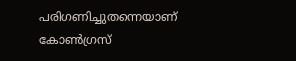പരിഗണിച്ചുതന്നെയാണ് കോണ്‍ഗ്രസ്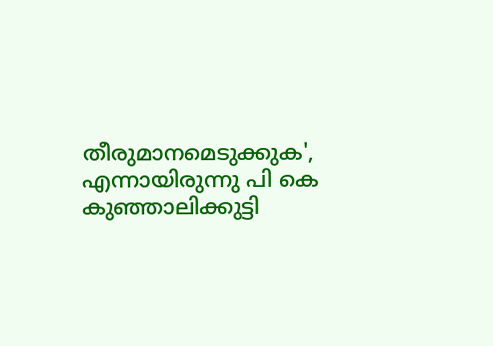തീരുമാനമെടുക്കുക', എന്നായിരുന്നു പി കെ കുഞ്ഞാലിക്കുട്ടി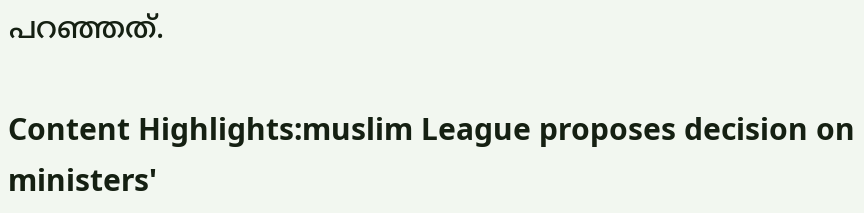പറഞ്ഞത്.

Content Highlights:muslim League proposes decision on ministers'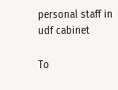personal staff in udf cabinet

To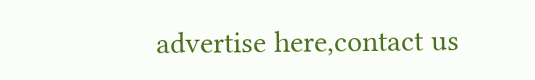advertise here,contact us